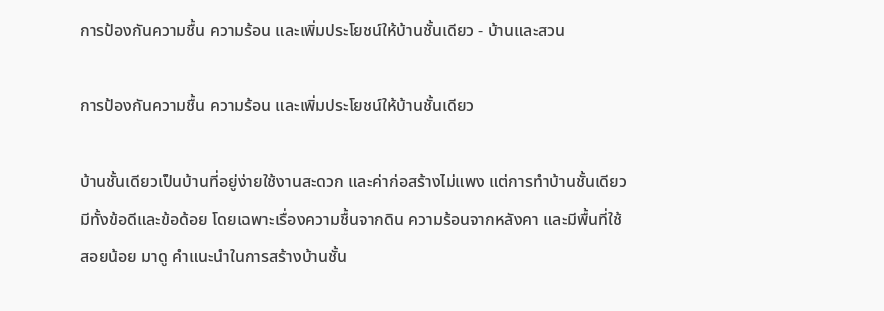การป้องกันความชื้น ความร้อน และเพิ่มประโยชน์ให้บ้านชั้นเดียว - บ้านและสวน

การป้องกันความชื้น ความร้อน และเพิ่มประโยชน์ให้บ้านชั้นเดียว

บ้านชั้นเดียวเป็นบ้านที่อยู่ง่ายใช้งานสะดวก และค่าก่อสร้างไม่แพง แต่การทำบ้านชั้นเดียวมีทั้งข้อดีและข้อด้อย โดยเฉพาะเรื่องความชื้นจากดิน ความร้อนจากหลังคา และมีพื้นที่ใช้สอยน้อย มาดู คำแนะนำในการสร้างบ้านชั้น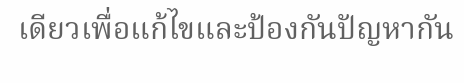เดียวเพื่อแก้ไขและป้องกันปัญหากัน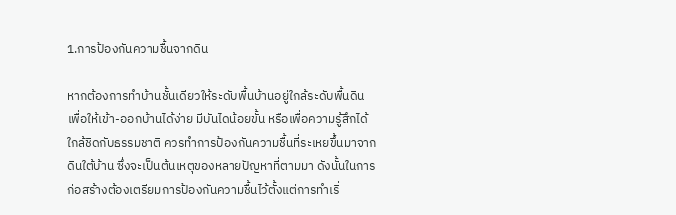1.การป้องกันความชื้นจากดิน

หากต้องการทำบ้านชั้นเดียวให้ระดับพื้นบ้านอยู่ใกล้ระดับพื้นดิน เพื่อให้เข้า-ออกบ้านได้ง่าย มีบันไดน้อยขั้น หรือเพื่อความรู้สึกได้ใกล้ชิดกับธรรมชาติ ควรทำการป้องกันความชื้นที่ระเหยขึ้นมาจากดินใต้บ้าน ซึ่งจะเป็นต้นเหตุของหลายปัญหาที่ตามมา ดังนั้นในการก่อสร้างต้องเตรียมการป้องกันความชื้นไว้ตั้งแต่การทำเริ่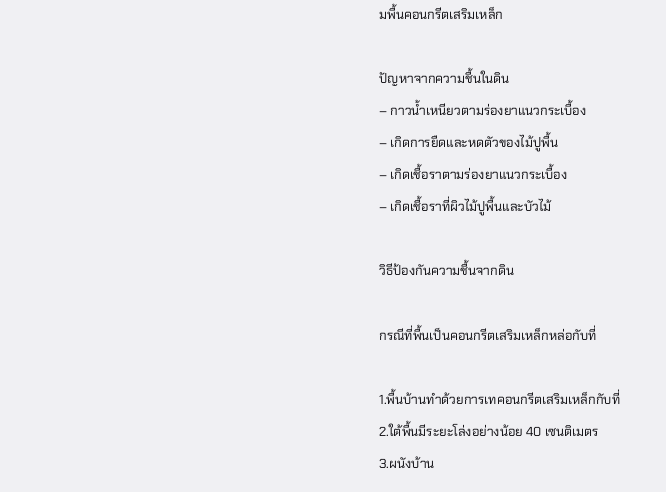มพื้นคอนกรีตเสริมเหล็ก

ปัญหาจากความชื้นในดิน
– กาวน้ำเหนียวตามร่องยาแนวกระเบื้อง
– เกิดการยืดและหดตัวของไม้ปูพื้น
– เกิดเชื้อราตามร่องยาแนวกระเบื้อง
– เกิดเชื้อราที่ผิวไม้ปูพื้นและบัวไม้

วิธีป้องกันความชื้นจากดิน

กรณีที่พื้นเป็นคอนกรีตเสริมเหล็กหล่อกับที่

1.พื้นบ้านทำด้วยการเทคอนกรีตเสริมเหล็กกับที่
2.ใต้พื้นมีระยะโล่งอย่างน้อย 40 เซนติเมตร
3.ผนังบ้าน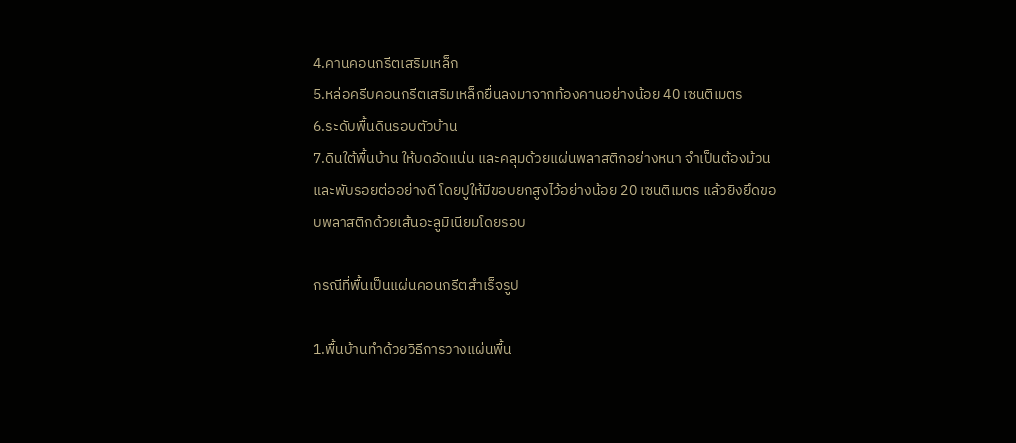4.คานคอนกรีตเสริมเหล็ก
5.หล่อครีบคอนกรีตเสริมเหล็กยื่นลงมาจากท้องคานอย่างน้อย 40 เซนติเมตร
6.ระดับพื้นดินรอบตัวบ้าน
7.ดินใต้พื้นบ้าน ให้บดอัดแน่น และคลุมด้วยแผ่นพลาสติกอย่างหนา จำเป็นต้องม้วนและพับรอยต่ออย่างดี โดยปูให้มีขอบยกสูงไว้อย่างน้อย 20 เซนติเมตร แล้วยิงยึดขอบพลาสติกด้วยเส้นอะลูมิเนียมโดยรอบ

กรณีที่พื้นเป็นแผ่นคอนกรีตสำเร็จรูป

1.พื้นบ้านทำด้วยวิธีการวางแผ่นพื้น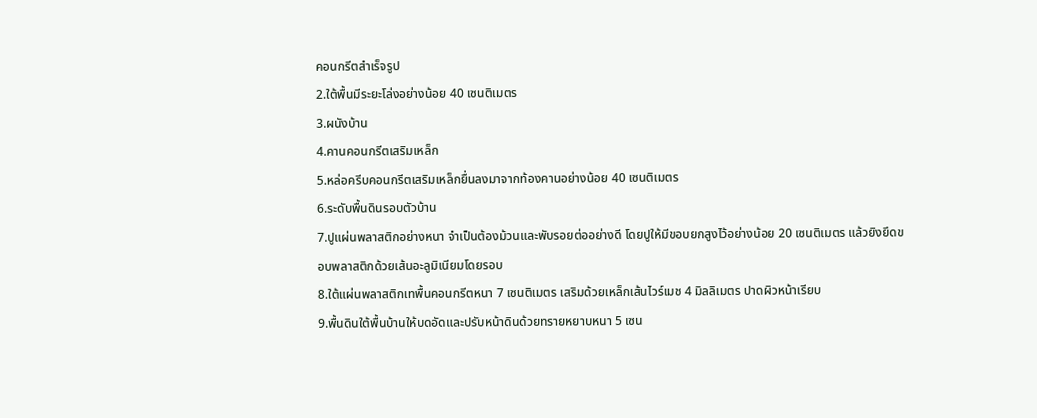คอนกรีตสำเร็จรูป
2.ใต้พื้นมีระยะโล่งอย่างน้อย 40 เซนติเมตร
3.ผนังบ้าน
4.คานคอนกรีตเสริมเหล็ก
5.หล่อครีบคอนกรีตเสริมเหล็กยื่นลงมาจากท้องคานอย่างน้อย 40 เซนติเมตร
6.ระดับพื้นดินรอบตัวบ้าน
7.ปูแผ่นพลาสติกอย่างหนา จำเป็นต้องม้วนและพับรอยต่ออย่างดี โดยปูให้มีขอบยกสูงไว้อย่างน้อย 20 เซนติเมตร แล้วยิงยึดขอบพลาสติกด้วยเส้นอะลูมิเนียมโดยรอบ
8.ใต้แผ่นพลาสติกเทพื้นคอนกรีตหนา 7 เซนติเมตร เสริมด้วยเหล็กเส้นไวร์เมช 4 มิลลิเมตร ปาดผิวหน้าเรียบ
9.พื้นดินใต้พื้นบ้านให้บดอัดและปรับหน้าดินด้วยทรายหยาบหนา 5 เซน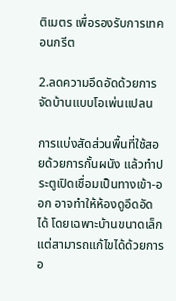ติเมตร เพื่อรองรับการเทคอนกรีต

2.ลดความอึดอัดด้วยการจัดบ้านแบบโอเพ่นแปลน

การแบ่งสัดส่วนพื้นที่ใช้สอยด้วยการกั้นผนัง แล้วทำประตูเปิดเชื่อมเป็นทางเข้า-ออก อาจทำให้ห้องดูอึดอัดได้ โดยเฉพาะบ้านขนาดเล็ก แต่สามารถแก้ไขได้ด้วยการอ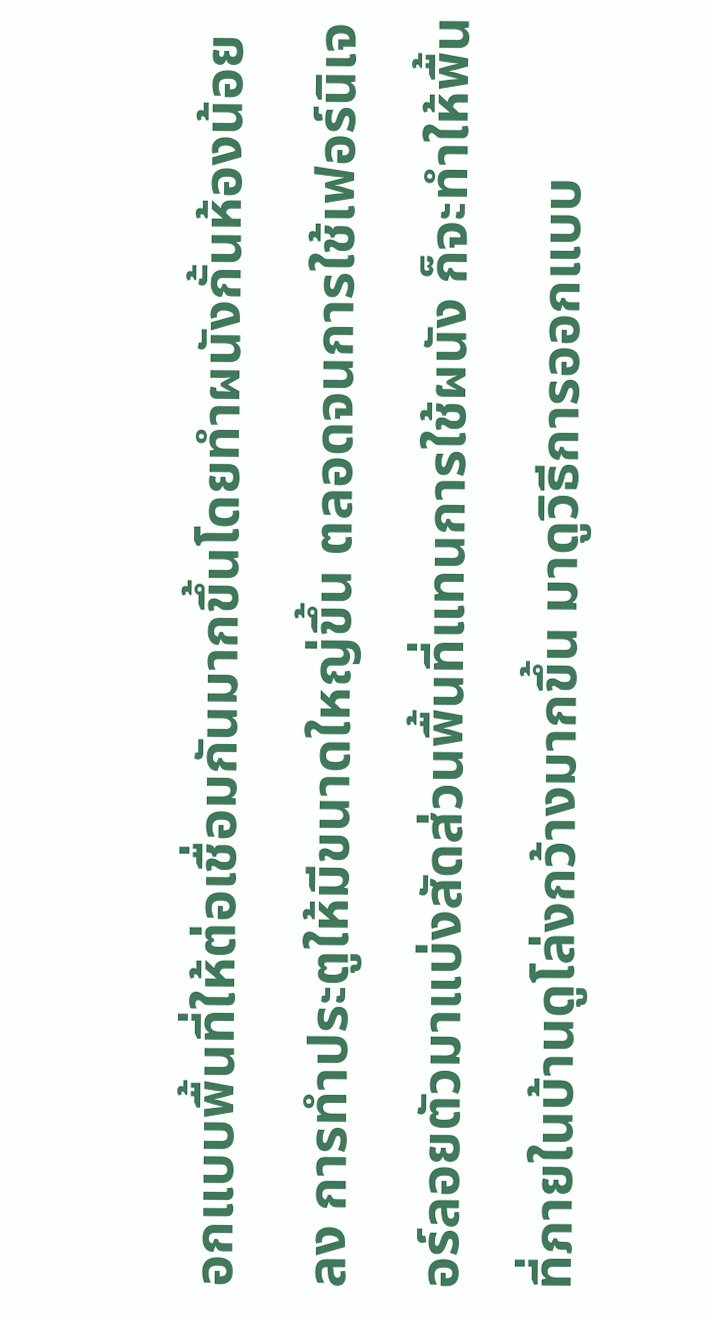อกแบบพื้นที่ให้ต่อเชื่อมกันมากขึ้นโดยทำผนังกั้นห้องน้อยลง การทำประตูให้มีขนาดใหญ่ขึ้น ตลอดจนการใช้เฟอร์นิเจอร์ลอยตัวมาแบ่งสัดส่วนพื้นที่แทนการใช้ผนัง ก็จะทำให้พื้นที่ภายในบ้านดูโล่งกว้างมากขึ้น มาดูวิธีการออกแบบ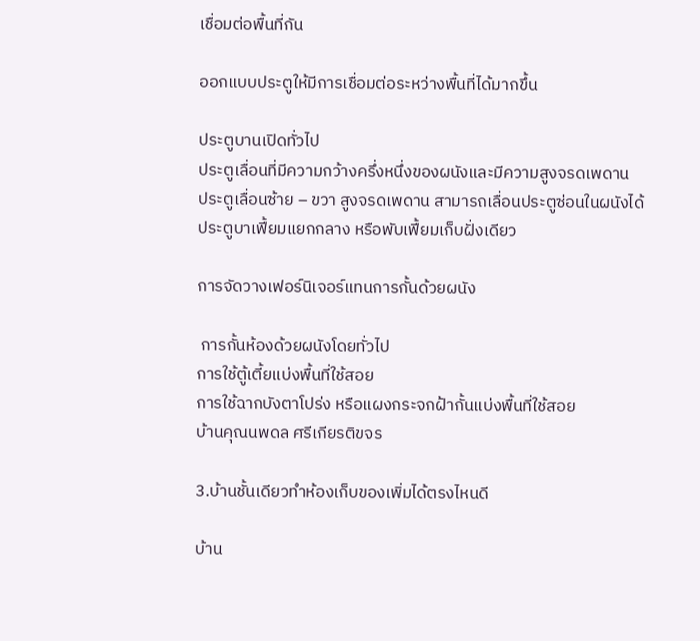เชื่อมต่อพื้นที่กัน

ออกแบบประตูให้มีการเชื่อมต่อระหว่างพื้นที่ได้มากขึ้น

ประตูบานเปิดทั่วไป
ประตูเลื่อนที่มีความกว้างครึ่งหนึ่งของผนังและมีความสูงจรดเพดาน
ประตูเลื่อนซ้าย – ขวา สูงจรดเพดาน สามารถเลื่อนประตูซ่อนในผนังได้
ประตูบาเฟี้ยมแยกกลาง หรือพับเฟี้ยมเก็บฝั่งเดียว

การจัดวางเฟอร์นิเจอร์แทนการกั้นด้วยผนัง

 การกั้นห้องด้วยผนังโดยทั่วไป
การใช้ตู้เตี้ยแบ่งพื้นที่ใช้สอย
การใช้ฉากบังตาโปร่ง หรือแผงกระจกฝ้ากั้นแบ่งพื้นที่ใช้สอย
บ้านคุณนพดล ศรีเกียรติขจร

3.บ้านชั้นเดียวทำห้องเก็บของเพิ่มได้ตรงไหนดี

บ้าน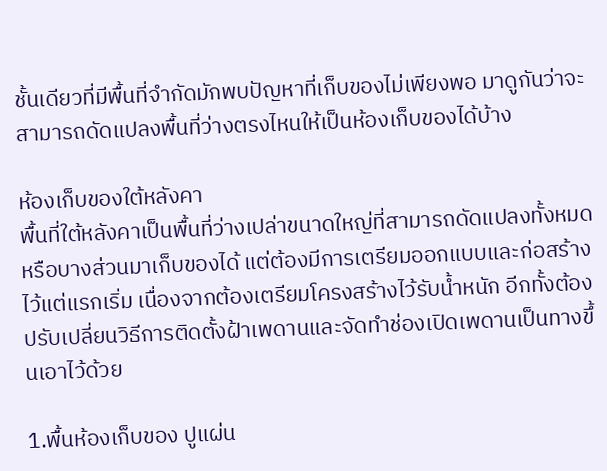ชั้นเดียวที่มีพื้นที่จำกัดมักพบปัญหาที่เก็บของไม่เพียงพอ มาดูกันว่าจะสามารถดัดแปลงพื้นที่ว่างตรงไหนให้เป็นห้องเก็บของได้บ้าง

ห้องเก็บของใต้หลังคา
พื้นที่ใต้หลังคาเป็นพื้นที่ว่างเปล่าขนาดใหญ่ที่สามารถดัดแปลงทั้งหมดหรือบางส่วนมาเก็บของได้ แต่ต้องมีการเตรียมออกแบบและก่อสร้างไว้แต่แรกเริ่ม เนื่องจากต้องเตรียมโครงสร้างไว้รับน้ำหนัก อีกทั้งต้องปรับเปลี่ยนวิธีการติดตั้งฝ้าเพดานและจัดทำช่องเปิดเพดานเป็นทางขึ้นเอาไว้ด้วย

1.พื้นห้องเก็บของ ปูแผ่น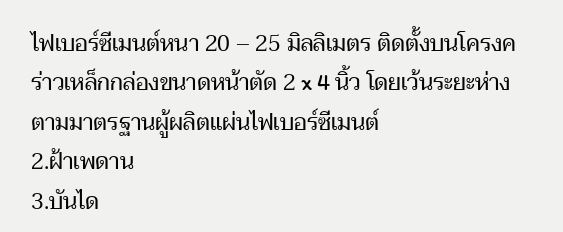ไฟเบอร์ซีเมนต์หนา 20 – 25 มิลลิเมตร ติดตั้งบนโครงคร่าวเหล็กกล่องขนาดหน้าตัด 2 x 4 นิ้ว โดยเว้นระยะห่างตามมาตรฐานผู้ผลิตแผ่นไฟเบอร์ซีเมนต์
2.ฝ้าเพดาน
3.บันได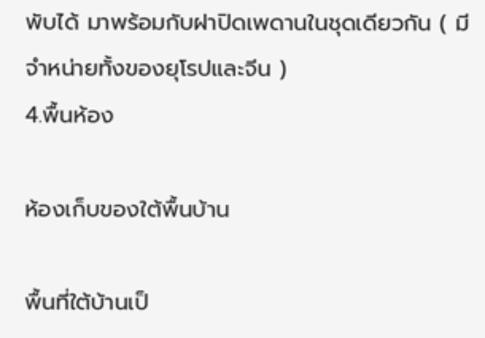พับได้ มาพร้อมกับฝาปิดเพดานในชุดเดียวกัน ( มีจำหน่ายทั้งของยุโรปและจีน )
4.พื้นห้อง

ห้องเก็บของใต้พื้นบ้าน

พื้นที่ใต้บ้านเป็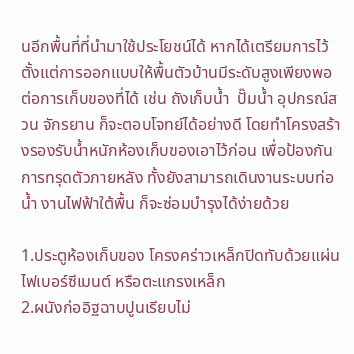นอีกพื้นที่ที่นำมาใช้ประโยชน์ได้ หากได้เตรียมการไว้ตั้งแต่การออกแบบให้พื้นตัวบ้านมีระดับสูงเพียงพอต่อการเก็บของที่ได้ เช่น ถังเก็บน้ำ  ปั๊มน้ำ อุปกรณ์สวน จักรยาน ก็จะตอบโจทย์ได้อย่างดี โดยทำโครงสร้างรองรับน้ำหนักห้องเก็บของเอาไว้ก่อน เพื่อป้องกันการทรุดตัวภายหลัง ทั้งยังสามารถเดินงานระบบท่อน้ำ งานไฟฟ้าใต้พื้น ก็จะซ่อมบำรุงได้ง่ายด้วย

1.ประตูห้องเก็บของ โครงคร่าวเหล็กปิดทับด้วยแผ่นไฟเบอร์ซีเมนต์ หรือตะแกรงเหล็ก
2.ผนังก่ออิฐฉาบปูนเรียบไม่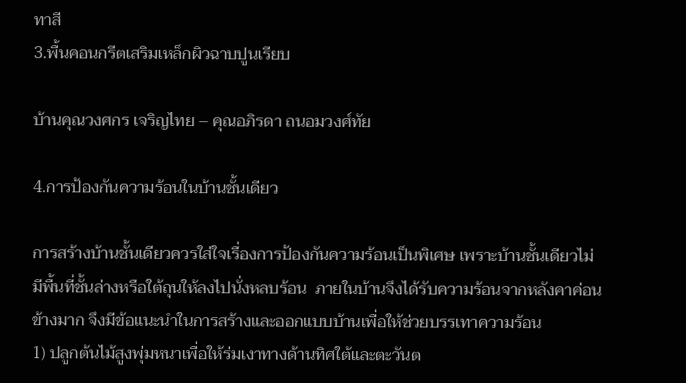ทาสี
3.พื้นคอนกรีตเสริมเหล็กผิวฉาบปูนเรียบ

บ้านคุณวงศกร เจริญไทย – คุณอภิรดา ถนอมวงศ์ทัย

4.การป้องกันความร้อนในบ้านชั้นเดียว

การสร้างบ้านชั้นเดียวควรใส่ใจเรื่องการป้องกันความร้อนเป็นพิเศษ เพราะบ้านชั้นเดียวไม่มีพื้นที่ชั้นล่างหรือใต้ถุนให้ลงไปนั่งหลบร้อน  ภายในบ้านจึงได้รับความร้อนจากหลังคาค่อนข้างมาก จึงมีข้อแนะนำในการสร้างและออกแบบบ้านเพื่อให้ช่วยบรรเทาความร้อน
1) ปลูกต้นไม้สูงพุ่มหนาเพื่อให้ร่มเงาทางด้านทิศใต้และตะวันต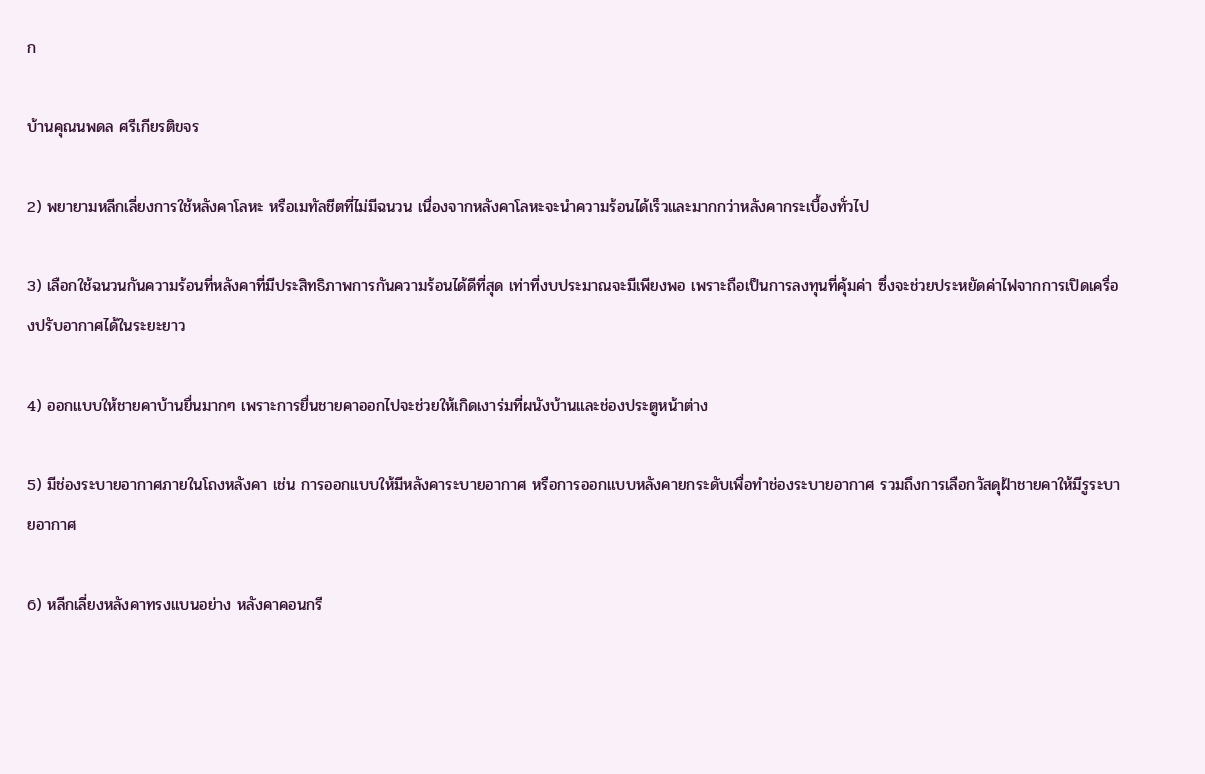ก

บ้านคุณนพดล ศรีเกียรติขจร

2) พยายามหลีกเลี่ยงการใช้หลังคาโลหะ หรือเมทัลชีตที่ไม่มีฉนวน เนื่องจากหลังคาโลหะจะนำความร้อนได้เร็วและมากกว่าหลังคากระเบื้องทั่วไป

3) เลือกใช้ฉนวนกันความร้อนที่หลังคาที่มีประสิทธิภาพการกันความร้อนได้ดีที่สุด เท่าที่งบประมาณจะมีเพียงพอ เพราะถือเป็นการลงทุนที่คุ้มค่า ซึ่งจะช่วยประหยัดค่าไฟจากการเปิดเครื่องปรับอากาศได้ในระยะยาว

4) ออกแบบให้ชายคาบ้านยื่นมากๆ เพราะการยื่นชายคาออกไปจะช่วยให้เกิดเงาร่มที่ผนังบ้านและช่องประตูหน้าต่าง

5) มีช่องระบายอากาศภายในโถงหลังคา เช่น การออกแบบให้มีหลังคาระบายอากาศ หรือการออกแบบหลังคายกระดับเพื่อทำช่องระบายอากาศ รวมถึงการเลือกวัสดุฝ้าชายคาให้มีรูระบายอากาศ

6) หลีกเลี่ยงหลังคาทรงแบนอย่าง หลังคาคอนกรี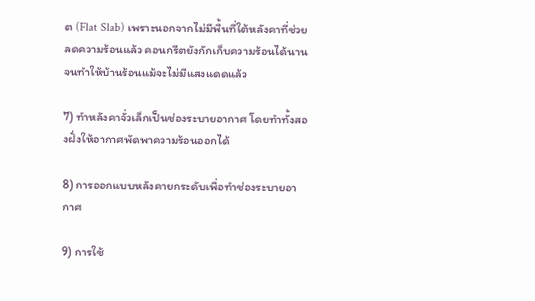ต (Flat Slab) เพราะนอกจากไม่มีพื้นที่ใต้หลังคาที่ช่วยลดความร้อนแล้ว คอนกรีตยังกักเก็บความร้อนได้นาน จนทำให้บ้านร้อนแม้จะไม่มีแสงแดดแล้ว

7) ทำหลังคาจั่วเล็กเป็นช่องระบายอากาศ โดยทำทั้งสองฝั่งให้อากาศพัดพาความร้อนออกได้

8) การออกแบบหลังคายกระดับเพื่อทำช่องระบายอากาศ

9) การใช้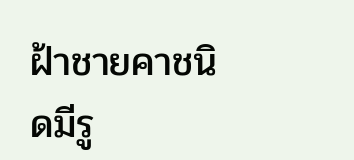ฝ้าชายคาชนิดมีรู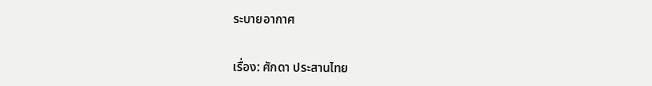ระบายอากาศ


เรื่อง: ศักดา ประสานไทย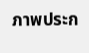ภาพประก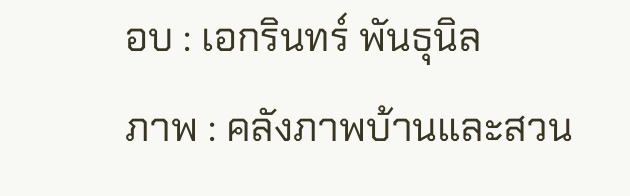อบ : เอกรินทร์ พันธุนิล
ภาพ : คลังภาพบ้านและสวน